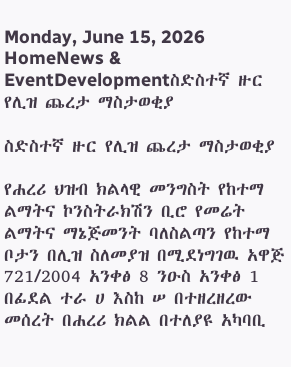Monday, June 15, 2026
HomeNews & EventDevelopmentስድስተኛ ዙር የሊዝ ጨረታ ማስታወቂያ

ስድስተኛ ዙር የሊዝ ጨረታ ማስታወቂያ

የሐረሪ ህዝብ ክልላዊ መንግስት የከተማ ልማትና ኮንስትራክሽን ቢሮ የመሬት ልማትና ማኔጅመንት ባለስልጣን የከተማ ቦታን በሊዝ ስለመያዝ በሚደነግገዉ አዋጅ 721/2004 አንቀፅ 8 ንዑስ አንቀፅ 1 በፊደል ተራ ሀ እስከ ሠ በተዘረዘረው መሰረት በሐረሪ ክልል በተለያዩ አካባቢ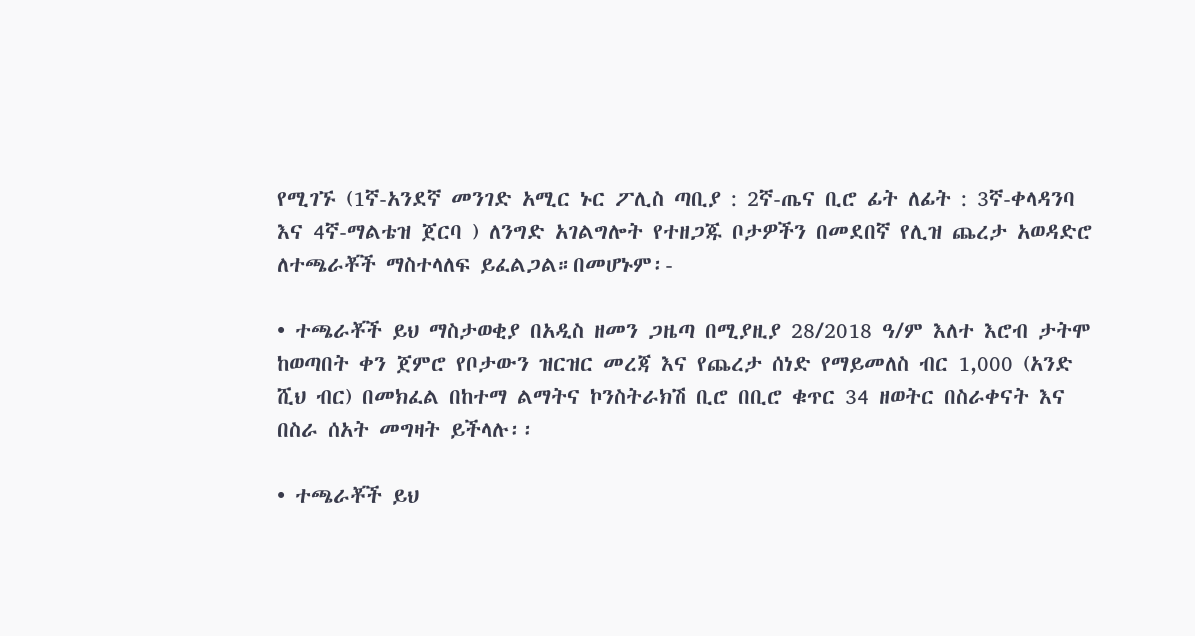የሚገኙ (1ኛ-አንደኛ መንገድ አሚር ኑር ፖሊስ ጣቢያ : 2ኛ-ጤና ቢሮ ፊት ለፊት : 3ኛ-ቀላዳንባ እና 4ኛ-ማልቴዝ ጀርባ ) ለንግድ አገልግሎት የተዘጋጁ ቦታዎችን በመደበኛ የሊዝ ጨረታ አወዳድሮ ለተጫራቾች ማስተላለፍ ይፈልጋል።በመሆኑም፡-

• ተጫራቾች ይህ ማስታወቂያ በአዲስ ዘመን ጋዜጣ በሚያዚያ 28/2018 ዓ/ም እለተ እሮብ ታትሞ ከወጣበት ቀን ጀምሮ የቦታውን ዝርዝር መረጃ እና የጨረታ ሰነድ የማይመለስ ብር 1,000 (አንድ ሺህ ብር) በመክፈል በከተማ ልማትና ኮንስትራክሽ ቢሮ በቢሮ ቁጥር 34 ዘወትር በስራቀናት እና በስራ ሰአት መግዛት ይችላሉ፡፡

• ተጫራቾች ይህ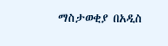ማስታወቂያ በአዲስ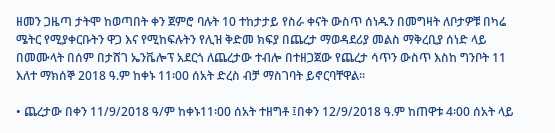ዘመን ጋዜጣ ታትሞ ከወጣበት ቀን ጀምሮ ባሉት 10 ተከታታይ የስራ ቀናት ውስጥ ሰነዱን በመግዛት ለቦታዎቹ በካሬ ሜትር የሚያቀርቡትን ዋጋ እና የሚከፍሉትን የሊዝ ቅድመ ክፍያ በጨረታ ማወዳደሪያ መልስ ማቅረቢያ ሰነድ ላይ በመሙላት በሰም በታሸገ ኤንቬሎፕ አደርጎ ለጨረታው ተብሎ በተዘጋጀው የጨረታ ሳጥን ውስጥ እስከ ግንቦት 11 እለተ ማክሰኞ 2018 ዓ.ም ከቀኑ 11፡00 ሰአት ድረስ ብቻ ማስገባት ይኖርባቸዋል፡፡

• ጨረታው በቀን 11/9/2018 ዓ/ም ከቀኑ11፡00 ሰአት ተዘግቶ ፤በቀን 12/9/2018 ዓ.ም ከጠዋቱ 4፡00 ሰአት ላይ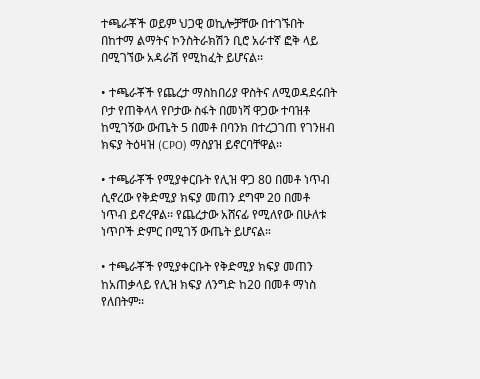ተጫራቾች ወይም ህጋዊ ወኪሎቻቸው በተገኙበት በከተማ ልማትና ኮንስትራክሽን ቢሮ አራተኛ ፎቅ ላይ በሚገኘው አዳራሽ የሚከፈት ይሆናል፡፡

• ተጫራቾች የጨረታ ማስከበሪያ ዋስትና ለሚወዳደሩበት ቦታ የጠቅላላ የቦታው ስፋት በመነሻ ዋጋው ተባዝቶ ከሚገኝው ውጤት 5 በመቶ በባንክ በተረጋገጠ የገንዘብ ክፍያ ትዕዛዝ (CPO) ማስያዝ ይኖርባቸዋል፡፡

• ተጫራቾች የሚያቀርቡት የሊዝ ዋጋ 80 በመቶ ነጥብ ሲኖረው የቅድሚያ ክፍያ መጠን ደግሞ 20 በመቶ ነጥብ ይኖረዋል፡፡ የጨረታው አሸናፊ የሚለየው በሁለቱ ነጥቦች ድምር በሚገኝ ውጤት ይሆናል።

• ተጫራቾች የሚያቀርቡት የቅድሚያ ክፍያ መጠን ከአጠቃላይ የሊዝ ክፍያ ለንግድ ከ20 በመቶ ማነስ የለበትም፡፡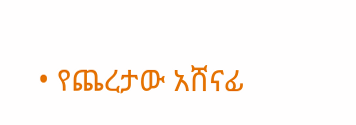• የጨረታው አሸናፊ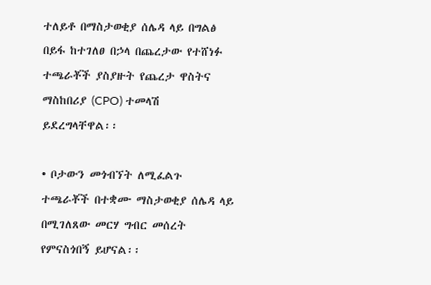ተለይቶ በማስታወቂያ ሰሌዳ ላይ በግልፅ በይፋ ከተገለፀ በኃላ በጨረታው የተሸነፉ ተጫራቾች ያስያዙት የጨረታ ዋስትና ማስከበሪያ (CPO) ተመላሽ ይደረግላቸዋል፡፡

• ቦታውን መጎብኘት ለሚፈልጉ ተጫራቾች በተቋሙ ማስታወቂያ ሰሌዳ ላይ በሚገለጸው መርሃ ግብር መሰረት የምናስጎበኝ ይሆናል፡፡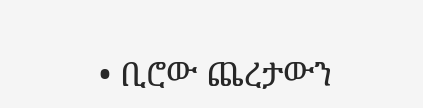• ቢሮው ጨረታውን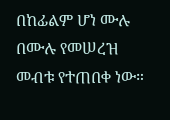በከፊልም ሆነ ሙሉ በሙሉ የመሠረዝ መብቱ የተጠበቀ ነው።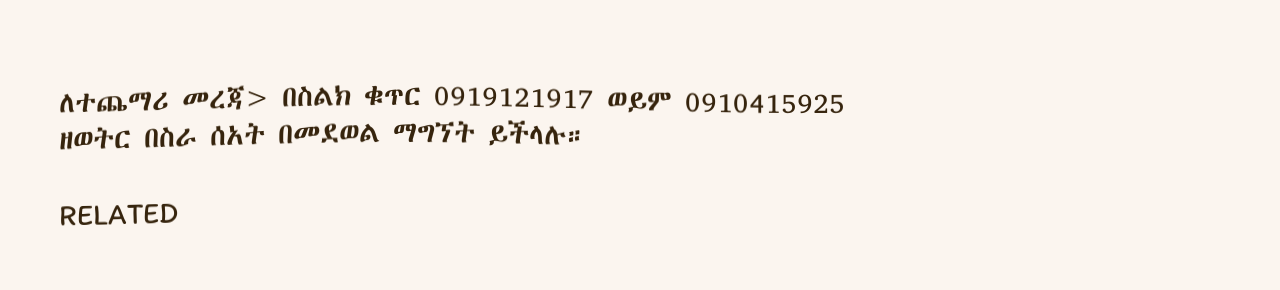ለተጨማሪ መረጃ> በስልክ ቁጥር 0919121917 ወይም 0910415925 ዘወትር በስራ ሰአት በመደወል ማግኘት ይችላሉ።

RELATED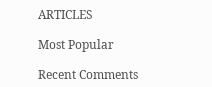ARTICLES

Most Popular

Recent Comments